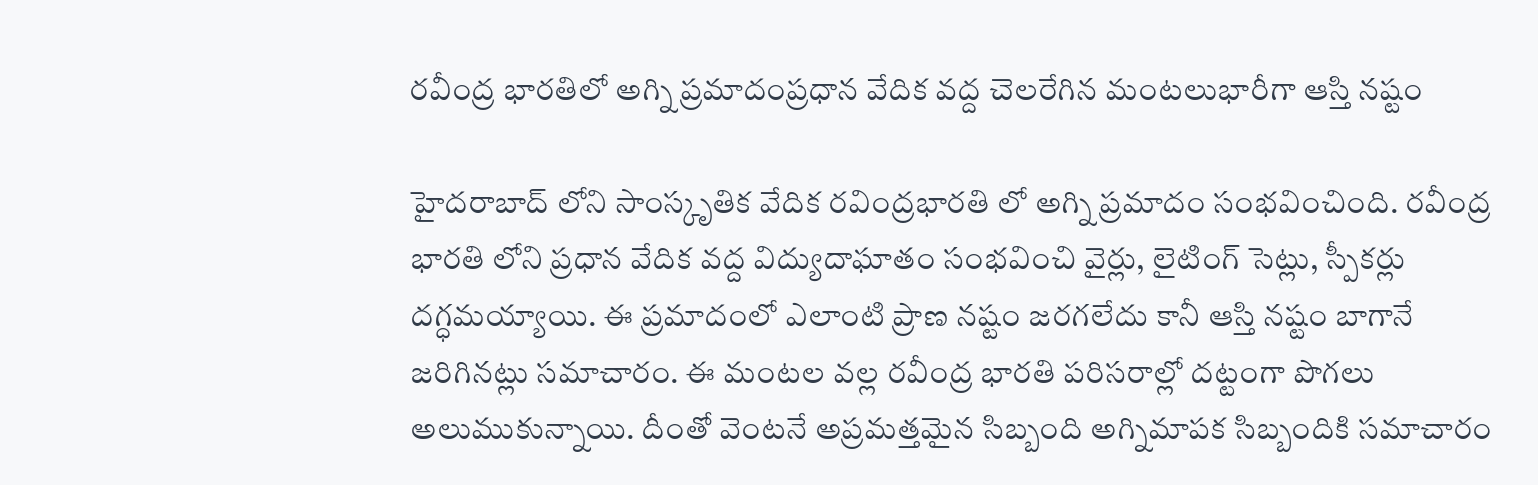రవీంద్ర భారతిలో అగ్ని ప్రమాదంప్రధాన వేదిక వద్ద చెలరేగిన మంటలుభారీగా ఆస్తి నష్టం

హైదరాబాద్ లోని సాంస్కృతిక వేదిక రవింద్రభారతి లో అగ్ని ప్రమాదం సంభవించింది. రవీంద్ర భారతి లోని ప్రధాన వేదిక వద్ద విద్యుదాఘాతం సంభవించి వైర్లు, లైటింగ్ సెట్లు, స్పీకర్లు దగ్ధమయ్యాయి. ఈ ప్రమాదంలో ఎలాంటి ప్రాణ నష్టం జరగలేదు కానీ ఆస్తి నష్టం బాగానే జరిగినట్లు సమాచారం. ఈ మంటల వల్ల రవీంద్ర భారతి పరిసరాల్లో దట్టంగా పొగలు అలుముకున్నాయి. దీంతో వెంటనే అప్రమత్తమైన సిబ్బంది అగ్నిమాపక సిబ్బందికి సమాచారం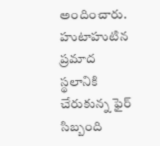అందించారు. హుటాహుటిన ప్రమాద స్థలానికి చేరుకున్న ఫైర్ సిబ్బంది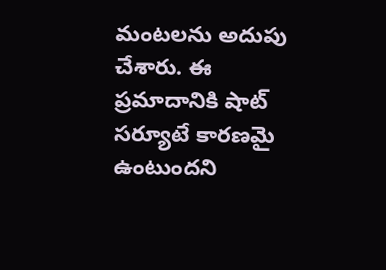మంటలను అదుపు చేశారు. ఈ ప్రమాదానికి షాట్ సర్యూటే కారణమై ఉంటుందని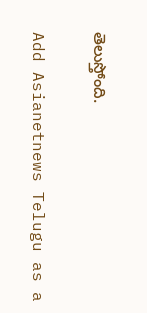తెలుస్తోంది.

Add Asianetnews Telugu as a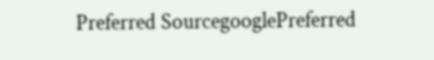Preferred SourcegooglePreferred